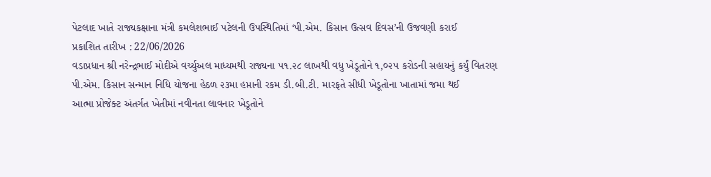પેટલાદ ખાતે રાજ્યકક્ષાના મંત્રી કમલેશભાઈ પટેલની ઉપસ્થિતિમાં ‘પી.એમ. કિસાન ઉત્સવ દિવસ’ની ઉજવણી કરાઈ
પ્રકાશિત તારીખ : 22/06/2026
વડાપ્રધાન શ્રી નરેન્દ્રભાઈ મોદીએ વર્ચ્યુઅલ માધ્યમથી રાજ્યના ૫૧.૨૮ લાખથી વધુ ખેડૂતોને ૧,૦૨૫ કરોડની સહાયનું કર્યું વિતરણ
પી.એમ. કિસાન સન્માન નિધિ યોજના હેઠળ ૨૩મા હપ્તાની રકમ ડી.બી.ટી. મારફતે સીધી ખેડૂતોના ખાતામાં જમા થઈ
આત્મા પ્રોજેક્ટ અંતર્ગત ખેતીમાં નવીનતા લાવનાર ખેડૂતોને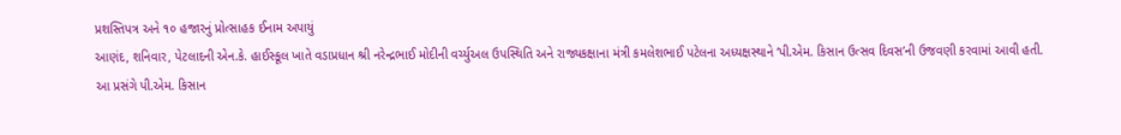પ્રશસ્તિપત્ર અને ૧૦ હજારનું પ્રોત્સાહક ઈનામ અપાયું
આણંદ, શનિવાર, પેટલાદની એન.કે. હાઈસ્કૂલ ખાતે વડાપ્રધાન શ્રી નરેન્દ્રભાઈ મોદીની વર્ચ્યુઅલ ઉપસ્થિતિ અને રાજ્યકક્ષાના મંત્રી કમલેશભાઈ પટેલના અધ્યક્ષસ્થાને ‘પી.એમ. કિસાન ઉત્સવ દિવસ’ની ઉજવણી કરવામાં આવી હતી.
આ પ્રસંગે પી.એમ. કિસાન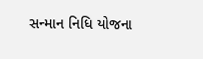સન્માન નિધિ યોજના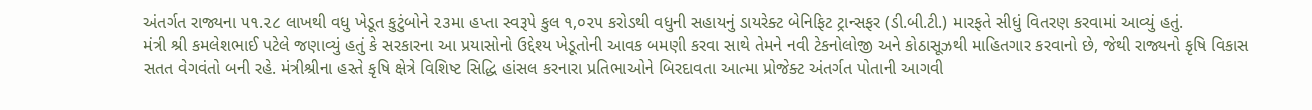અંતર્ગત રાજ્યના ૫૧.૨૮ લાખથી વધુ ખેડૂત કુટુંબોને ૨૩મા હપ્તા સ્વરૂપે કુલ ૧,૦૨૫ કરોડથી વધુની સહાયનું ડાયરેક્ટ બેનિફિટ ટ્રાન્સફર (ડી.બી.ટી.) મારફતે સીધું વિતરણ કરવામાં આવ્યું હતું.
મંત્રી શ્રી કમલેશભાઈ પટેલે જણાવ્યું હતું કે સરકારના આ પ્રયાસોનો ઉદ્દેશ્ય ખેડૂતોની આવક બમણી કરવા સાથે તેમને નવી ટેકનોલોજી અને કોઠાસૂઝથી માહિતગાર કરવાનો છે, જેથી રાજ્યનો કૃષિ વિકાસ સતત વેગવંતો બની રહે. મંત્રીશ્રીના હસ્તે કૃષિ ક્ષેત્રે વિશિષ્ટ સિદ્ધિ હાંસલ કરનારા પ્રતિભાઓને બિરદાવતા આત્મા પ્રોજેક્ટ અંતર્ગત પોતાની આગવી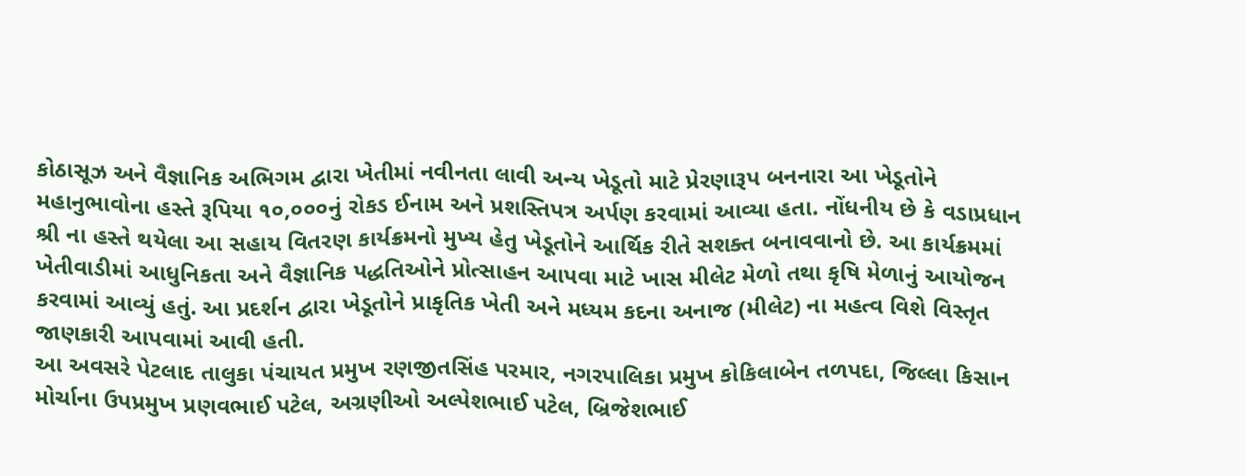કોઠાસૂઝ અને વૈજ્ઞાનિક અભિગમ દ્વારા ખેતીમાં નવીનતા લાવી અન્ય ખેડૂતો માટે પ્રેરણારૂપ બનનારા આ ખેડૂતોને મહાનુભાવોના હસ્તે રૂપિયા ૧૦,૦૦૦નું રોકડ ઈનામ અને પ્રશસ્તિપત્ર અર્પણ કરવામાં આવ્યા હતા. નોંધનીય છે કે વડાપ્રધાન શ્રી ના હસ્તે થયેલા આ સહાય વિતરણ કાર્યક્રમનો મુખ્ય હેતુ ખેડૂતોને આર્થિક રીતે સશક્ત બનાવવાનો છે. આ કાર્યક્રમમાં ખેતીવાડીમાં આધુનિકતા અને વૈજ્ઞાનિક પદ્ધતિઓને પ્રોત્સાહન આપવા માટે ખાસ મીલેટ મેળો તથા કૃષિ મેળાનું આયોજન કરવામાં આવ્યું હતું. આ પ્રદર્શન દ્વારા ખેડૂતોને પ્રાકૃતિક ખેતી અને મધ્યમ કદના અનાજ (મીલેટ) ના મહત્વ વિશે વિસ્તૃત જાણકારી આપવામાં આવી હતી.
આ અવસરે પેટલાદ તાલુકા પંચાયત પ્રમુખ રણજીતસિંહ પરમાર, નગરપાલિકા પ્રમુખ કોકિલાબેન તળપદા, જિલ્લા કિસાન મોર્ચાના ઉપપ્રમુખ પ્રણવભાઈ પટેલ, અગ્રણીઓ અલ્પેશભાઈ પટેલ, બ્રિજેશભાઈ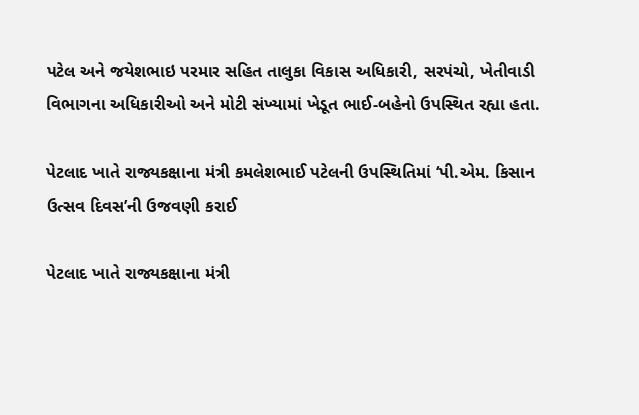પટેલ અને જયેશભાઇ પરમાર સહિત તાલુકા વિકાસ અધિકારી, સરપંચો, ખેતીવાડી વિભાગના અધિકારીઓ અને મોટી સંખ્યામાં ખેડૂત ભાઈ-બહેનો ઉપસ્થિત રહ્યા હતા.

પેટલાદ ખાતે રાજ્યકક્ષાના મંત્રી કમલેશભાઈ પટેલની ઉપસ્થિતિમાં ‘પી.એમ. કિસાન ઉત્સવ દિવસ’ની ઉજવણી કરાઈ

પેટલાદ ખાતે રાજ્યકક્ષાના મંત્રી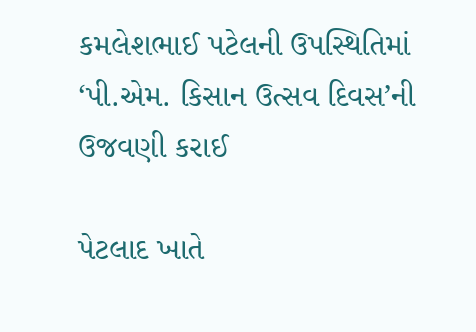કમલેશભાઈ પટેલની ઉપસ્થિતિમાં ‘પી.એમ. કિસાન ઉત્સવ દિવસ’ની ઉજવણી કરાઈ

પેટલાદ ખાતે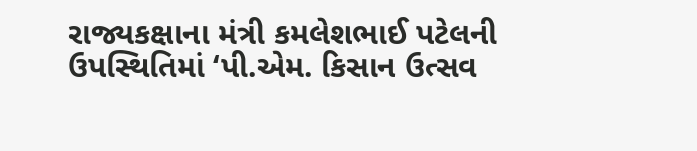રાજ્યકક્ષાના મંત્રી કમલેશભાઈ પટેલની ઉપસ્થિતિમાં ‘પી.એમ. કિસાન ઉત્સવ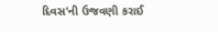દિવસ’ની ઉજવણી કરાઈ